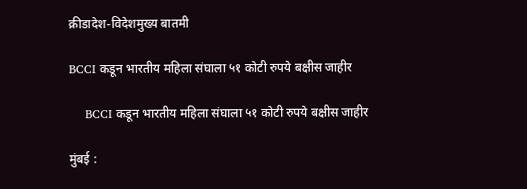क्रीडादेश-विदेशमुख्य बातमी

BCCI कडून भारतीय महिला संघाला ५१ कोटी रुपये बक्षीस जाहीर

    BCCI कडून भारतीय महिला संघाला ५१ कोटी रुपये बक्षीस जाहीर

मुंबई :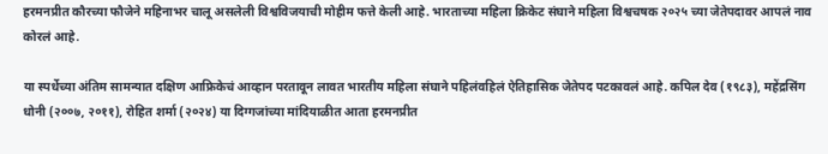हरमनप्रीत कौरच्या फौजेने महिनाभर चालू असलेली विश्वविजयाची मोहीम फत्ते केली आहे. भारताच्या महिला क्रिकेट संघाने महिला विश्वचषक २०२५ च्या जेतेपदावर आपलं नाव कोरलं आहे.

या स्पर्धेच्या अंतिम सामन्यात दक्षिण आफ्रिकेचं आव्हान परतावून लावत भारतीय महिला संघाने पहिलंवहिलं ऐतिहासिक जेतेपद पटकावलं आहे. कपिल देव (१९८३), महेंद्रसिंग धोनी (२००७, २०११), रोहित शर्मा (२०२४) या दिग्गजांच्या मांदियाळीत आता हरमनप्रीत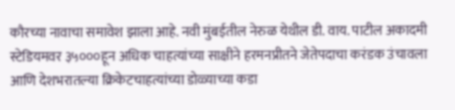कौरच्या नावाचा समावेश झाला आहे. नवी मुंबईतील नेरुळ येथील डी. वाय. पाटील अकादमी स्टेडियमवर ३५०००हून अधिक चाहत्यांच्या साक्षीने हरमनप्रीतने जेतेपदाचा करंडक उंचावला आणि देशभरातल्या क्रिकेटचाहत्यांच्या डोळ्याच्या कडा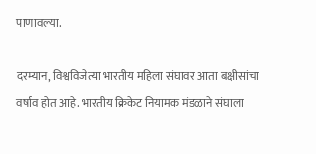पाणावल्या.

दरम्यान, विश्वविजेत्या भारतीय महिला संघावर आता बक्षीसांचा वर्षाव होत आहे. भारतीय क्रिकेट नियामक मंडळाने संघाला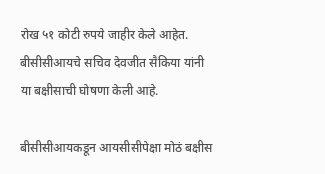रोख ५१ कोटी रुपये जाहीर केले आहेत. बीसीसीआयचे सचिव देवजीत सैकिया यांनी या बक्षीसाची घोषणा केली आहे.

बीसीसीआयकडून आयसीसीपेक्षा मोठं बक्षीस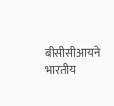बीसीसीआयने भारतीय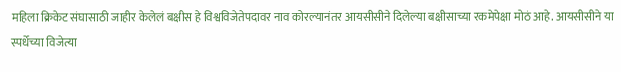महिला क्रिकेट संघासाठी जाहीर केलेलं बक्षीस हे विश्वविजेतेपदावर नाव कोरल्यानंतर आयसीसीने दिलेल्या बक्षीसाच्या रकमेपेक्षा मोठं आहे. आयसीसीने या स्पर्धेच्या विजेत्या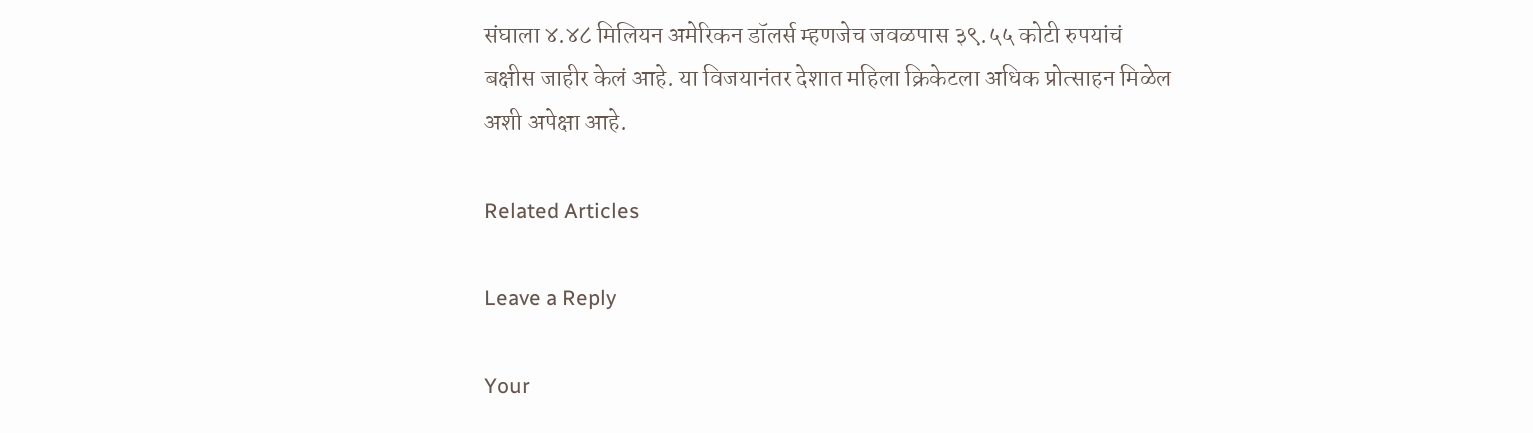संघाला ४.४८ मिलियन अमेरिकन डॉलर्स म्हणजेच जवळपास ३९.५५ कोटी रुपयांचं बक्षीस जाहीर केलं आहे. या विजयानंतर देशात महिला क्रिकेटला अधिक प्रोत्साहन मिळेल अशी अपेक्षा आहे.

Related Articles

Leave a Reply

Your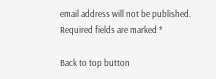email address will not be published. Required fields are marked *

Back to top button